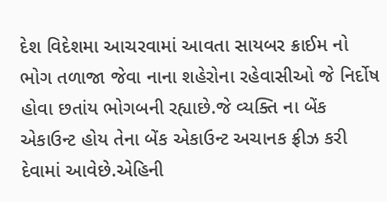દેશ વિદેશમા આચરવામાં આવતા સાયબર ક્રાઈમ નો ભોગ તળાજા જેવા નાના શહેરોના રહેવાસીઓ જે નિર્દોષ હોવા છતાંય ભોગબની રહ્યાછે.જે વ્યક્તિ ના બેંક એકાઉન્ટ હોય તેના બેંક એકાઉન્ટ અચાનક ફ્રીઝ કરી દેવામાં આવેછે.એહિની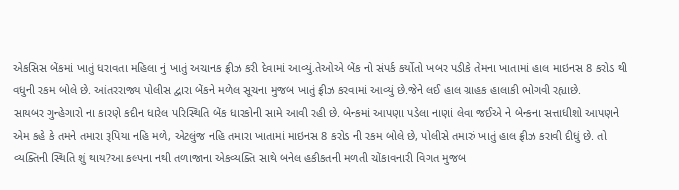એકસિસ બેંકમાં ખાતું ધરાવતા મહિલા નું ખાતું અચાનક ફ્રીઝ કરી દેવામાં આવ્યું.તેઓએ બેંક નો સંપર્ક કર્યોતો ખબર પડીકે તેમના ખાતામાં હાલ માઇનસ 8 કરોડ થી વધુની રકમ બોલે છે. આંતરરાજ્ય પોલીસ દ્વારા બેંકને મળેલ સૂચના મુજબ ખાતું ફ્રીઝ કરવામાં આવ્યું છે.જેને લઈ હાલ ગ્રાહક હાલાકી ભોગવી રહ્યાછે.
સાયબર ગુન્હેગારો ના કારણે કદીન ધારેલ પરિસ્થિતિ બેંક ધારકોની સામે આવી રહી છે. બેન્કમાં આપણા પડેલા નાણાં લેવા જઈએ ને બેન્કના સત્તાધીશો આપણને એમ કહે કે તમને તમારા રૂપિયા નહિ મળે, એટલુંજ નહિ તમારા ખાતામાં માઇનસ 8 કરોડ ની રકમ બોલે છે, પોલીસે તમારું ખાતું હાલ ફ્રીઝ કરાવી દીધું છે. તો વ્યક્તિની સ્થિતિ શું થાય?આ કલ્પના નથી તળાજાના એકવ્યક્તિ સાથે બનેલ હકીકતની મળતી ચોંકાવનારી વિગત મુજબ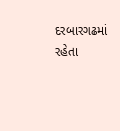દરબારગઢમાં રહેતા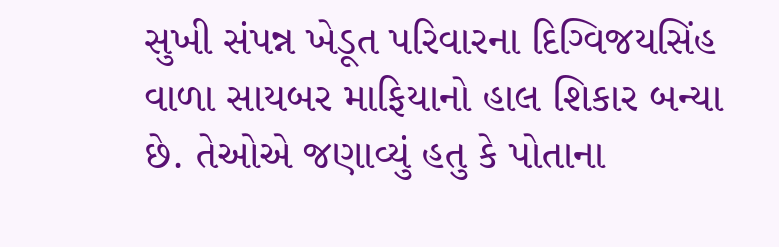સુખી સંપન્ન ખેડૂત પરિવારના દિગ્વિજયસિંહ વાળા સાયબર માફિયાનો હાલ શિકાર બન્યા છે. તેઓએ જણાવ્યું હતુ કે પોતાના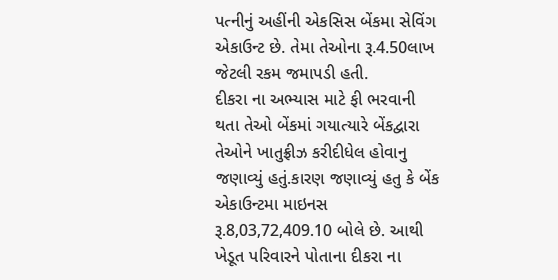પત્નીનું અહીંની એકસિસ બેંકમા સેવિંગ એકાઉન્ટ છે. તેમા તેઓના રૂ.4.50લાખ જેટલી રકમ જમાપડી હતી.
દીકરા ના અભ્યાસ માટે ફી ભરવાની થતા તેઓ બેંકમાં ગયાત્યારે બેંકદ્વારા તેઓને ખાતુફ્રીઝ કરીદીધેલ હોવાનુ જણાવ્યું હતું.કારણ જણાવ્યું હતુ કે બેંક એકાઉન્ટમા માઇનસ રૂ.8,03,72,409.10 બોલે છે. આથી ખેડૂત પરિવારને પોતાના દીકરા ના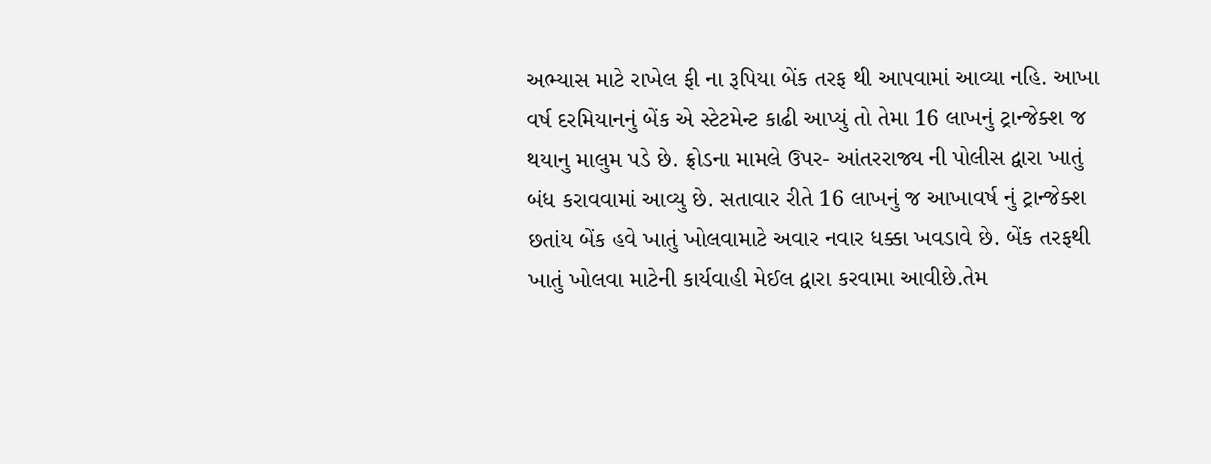અભ્યાસ માટે રાખેલ ફી ના રૂપિયા બેંક તરફ થી આપવામાં આવ્યા નહિ. આખા વર્ષ દરમિયાનનું બેંક એ સ્ટેટમેન્ટ કાઢી આપ્યું તો તેમા 16 લાખનું ટ્રાન્જેક્શ જ થયાનુ માલુમ પડે છે. ફ્રોડના મામલે ઉપર- આંતરરાજ્ય ની પોલીસ દ્વારા ખાતું બંધ કરાવવામાં આવ્યુ છે. સતાવાર રીતે 16 લાખનું જ આખાવર્ષ નું ટ્રાન્જેક્શ છતાંય બેંક હવે ખાતું ખોલવામાટે અવાર નવાર ધક્કા ખવડાવે છે. બેંક તરફથી ખાતું ખોલવા માટેની કાર્યવાહી મેઈલ દ્વારા કરવામા આવીછે.તેમ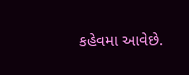કહેવમા આવેછે.